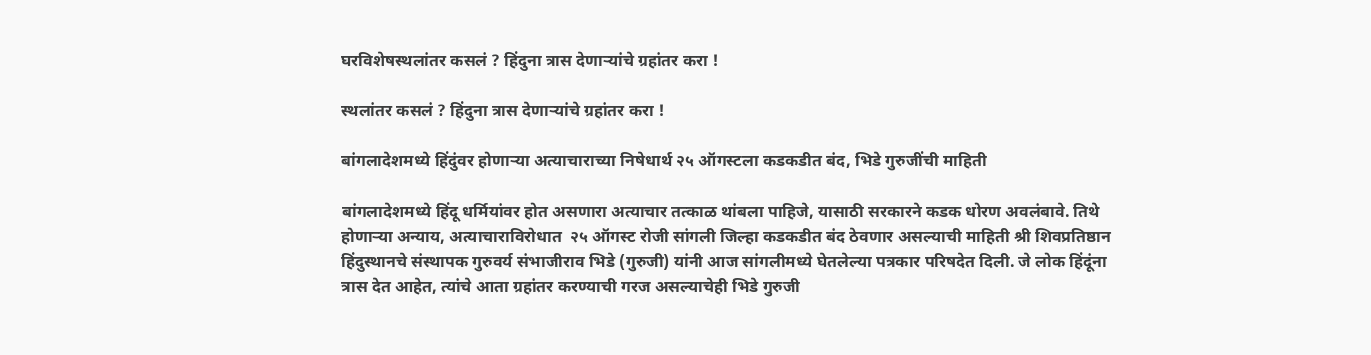घरविशेषस्थलांतर कसलं ? हिंदुना त्रास देणाऱ्यांचे ग्रहांतर करा !

स्थलांतर कसलं ? हिंदुना त्रास देणाऱ्यांचे ग्रहांतर करा !

बांगलादेशमध्ये हिंदुंवर होणाऱ्या अत्याचाराच्या निषेधार्थ २५ ऑगस्टला कडकडीत बंद, भिडे गुरुजींची माहिती

बांगलादेशमध्ये हिंदू धर्मियांवर होत असणारा अत्याचार तत्काळ थांबला पाहिजे, यासाठी सरकारने कडक धोरण अवलंबावे. तिथे होणाऱ्या अन्याय, अत्याचाराविरोधात  २५ ऑगस्ट रोजी सांगली जिल्हा कडकडीत बंद ठेवणार असल्याची माहिती श्री शिवप्रतिष्ठान हिंदुस्थानचे संस्थापक गुरुवर्य संभाजीराव भिडे (गुरुजी) यांनी आज सांगलीमध्ये घेतलेल्या पत्रकार परिषदेत दिली. जे लोक हिंदूंना त्रास देत आहेत, त्यांचे आता ग्रहांतर करण्याची गरज असल्याचेही भिडे गुरुजी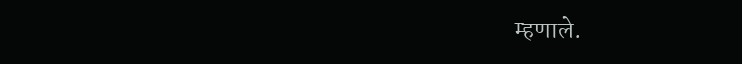म्हणाले.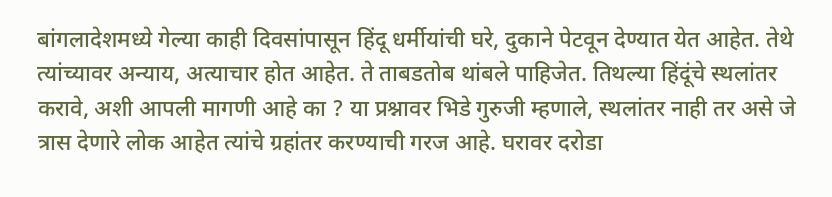बांगलादेशमध्ये गेल्या काही दिवसांपासून हिंदू धर्मीयांची घरे, दुकाने पेटवून देण्यात येत आहेत. तेथे त्यांच्यावर अन्याय, अत्याचार होत आहेत. ते ताबडतोब थांबले पाहिजेत. तिथल्या हिंदूंचे स्थलांतर करावे, अशी आपली मागणी आहे का ? या प्रश्नावर भिडे गुरुजी म्हणाले, स्थलांतर नाही तर असे जे त्रास देणारे लोक आहेत त्यांचे ग्रहांतर करण्याची गरज आहे. घरावर दरोडा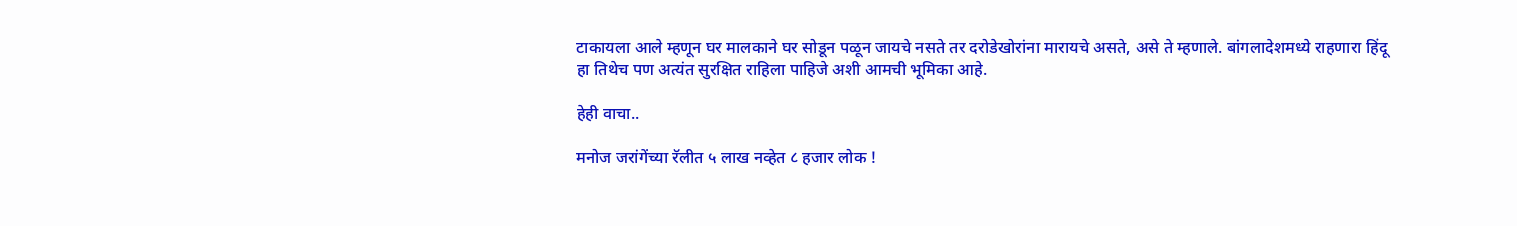टाकायला आले म्हणून घर मालकाने घर सोडून पळून जायचे नसते तर दरोडेखोरांना मारायचे असते, असे ते म्हणाले. बांगलादेशमध्ये राहणारा हिंदू हा तिथेच पण अत्यंत सुरक्षित राहिला पाहिजे अशी आमची भूमिका आहे.

हेही वाचा..

मनोज जरांगेंच्या रॅलीत ५ लाख नव्हेत ८ हजार लोक !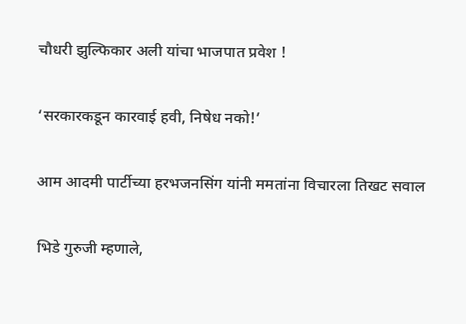चौधरी झुल्फिकार अली यांचा भाजपात प्रवेश !

‘सरकारकडून कारवाई हवी, निषेध नको!’

आम आदमी पार्टीच्या हरभजनसिंग यांनी ममतांना विचारला तिखट सवाल

भिडे गुरुजी म्हणाले,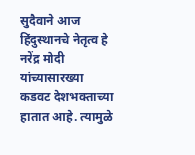सुदैवाने आज हिंदुस्थानचे नेतृत्व हे नरेंद्र मोदी यांच्यासारख्या कडवट देशभक्ताच्या हातात आहे. त्यामुळे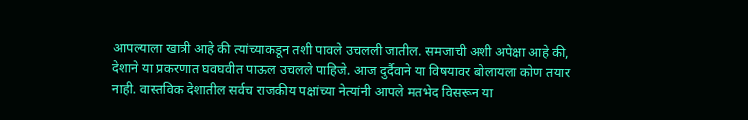आपल्याला खात्री आहे की त्यांच्याकडून तशी पावले उचलली जातील. समजाची अशी अपेक्षा आहे की, देशाने या प्रकरणात घवघवीत पाऊल उचलले पाहिजे. आज दुर्दैवाने या विषयावर बोलायला कोण तयार नाही. वास्तविक देशातील सर्वच राजकीय पक्षांच्या नेत्यांनी आपले मतभेद विसरून या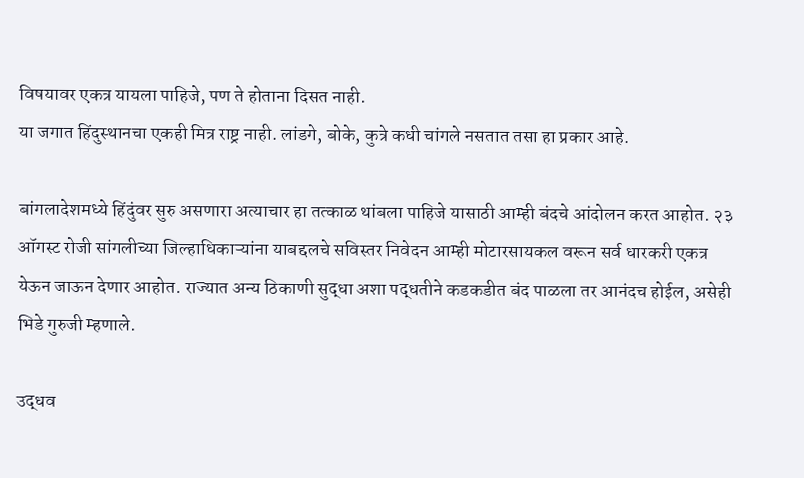विषयावर एकत्र यायला पाहिजे, पण ते होताना दिसत नाही.
या जगात हिंदुस्थानचा एकही मित्र राष्ट्र नाही. लांडगे, बोके, कुत्रे कधी चांगले नसतात तसा हा प्रकार आहे.

बांगलादेशमध्ये हिंदुंवर सुरु असणारा अत्याचार हा तत्काळ थांबला पाहिजे यासाठी आम्ही बंदचे आंदोलन करत आहोत. २३ ऑगस्ट रोजी सांगलीच्या जिल्हाधिकाऱ्यांना याबद्दलचे सविस्तर निवेदन आम्ही मोटारसायकल वरून सर्व धारकरी एकत्र येऊन जाऊन देणार आहोत. राज्यात अन्य ठिकाणी सुद्धा अशा पद्धतीने कडकडीत बंद पाळला तर आनंदच होईल, असेही भिडे गुरुजी म्हणाले.

उद्धव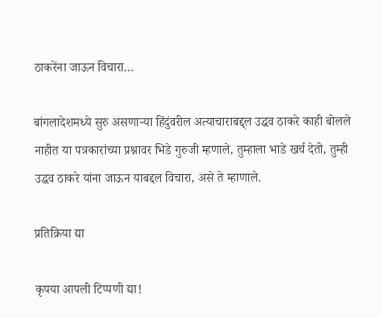ठाकरेंना जाऊन विचारा…

बांगलादेशमध्ये सुरु असणाऱ्या हिंदुंवरील अत्याचाराबद्द्ल उद्धव ठाकरे काही बोलले नाहीत या पत्रकारांच्या प्रश्नावर भिडे गुरुजी म्हणाले, तुम्हाला भाडे खर्च देतो, तुम्ही उद्धव ठाकरे यांना जाऊन याबद्दल विचारा, असे ते म्हाणाले.

प्रतिक्रिया द्या

कृपया आपली टिप्पणी द्या!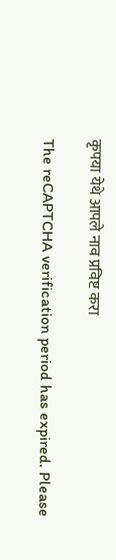कृपया येथे आपले नाव प्रविष्ट करा

The reCAPTCHA verification period has expired. Please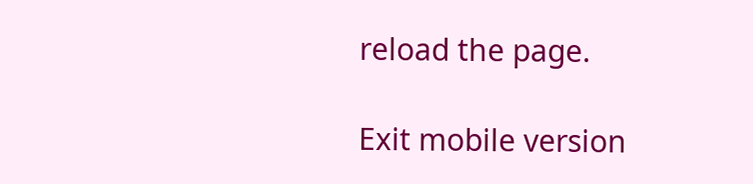reload the page.

Exit mobile version